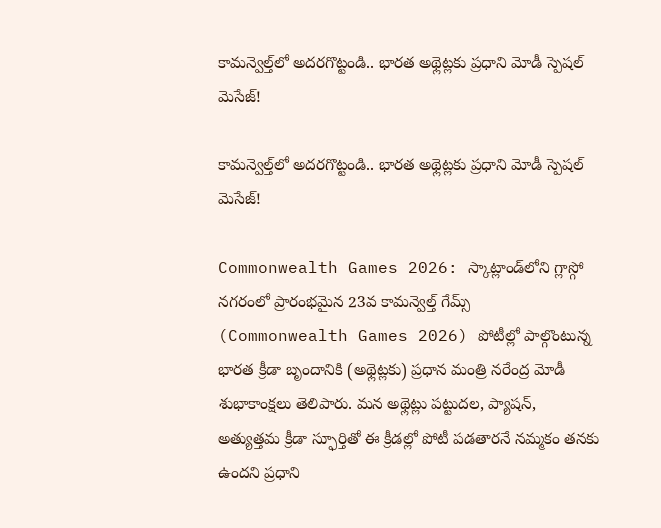కామన్వెల్త్‌లో అదరగొట్టండి.. భారత అథ్లెట్లకు ప్రధాని మోడీ స్పెషల్ మెసేజ్!

కామన్వెల్త్‌లో అదరగొట్టండి.. భారత అథ్లెట్లకు ప్రధాని మోడీ స్పెషల్ మెసేజ్!

Commonwealth Games 2026: స్కాట్లాండ్‌లోని గ్లాస్గో నగరంలో ప్రారంభమైన 23వ కామన్వెల్త్ గేమ్స్ (Commonwealth Games 2026) పోటీల్లో పాల్గొంటున్న భారత క్రీడా బృందానికి (అథ్లెట్లకు) ప్రధాన మంత్రి నరేంద్ర మోడీ శుభాకాంక్షలు తెలిపారు. మన అథ్లెట్లు పట్టుదల, ప్యాషన్, అత్యుత్తమ క్రీడా స్ఫూర్తితో ఈ క్రీడల్లో పోటీ పడతారనే నమ్మకం తనకు ఉందని ప్రధాని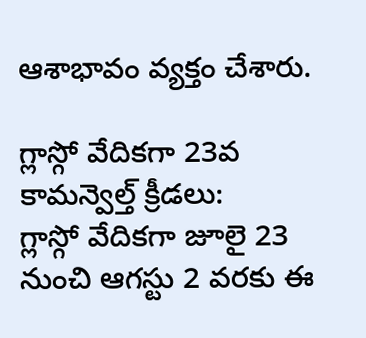ఆశాభావం వ్యక్తం చేశారు.

గ్లాస్గో వేదికగా 23వ కామన్వెల్త్ క్రీడలు:
గ్లాస్గో వేదికగా జూలై 23 నుంచి ఆగస్టు 2 వరకు ఈ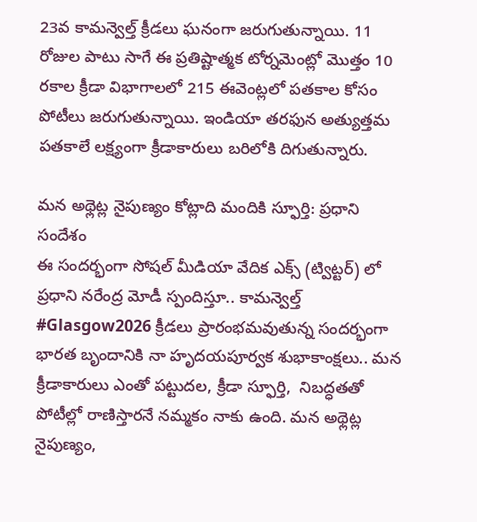23వ కామన్వెల్త్ క్రీడలు ఘనంగా జరుగుతున్నాయి. 11 రోజుల పాటు సాగే ఈ ప్రతిష్టాత్మక టోర్నమెంట్లో మొత్తం 10 రకాల క్రీడా విభాగాలలో 215 ఈవెంట్లలో పతకాల కోసం పోటీలు జరుగుతున్నాయి. ఇండియా తరఫున అత్యుత్తమ పతకాలే లక్ష్యంగా క్రీడాకారులు బరిలోకి దిగుతున్నారు.

మన అథ్లెట్ల నైపుణ్యం కోట్లాది మందికి స్ఫూర్తి: ప్రధాని సందేశం
ఈ సందర్భంగా సోషల్ మీడియా వేదిక ఎక్స్ (ట్విట్టర్) లో ప్రధాని నరేంద్ర మోడీ స్పందిస్తూ.. కామన్వెల్త్ #Glasgow2026 క్రీడలు ప్రారంభమవుతున్న సందర్భంగా భారత బృందానికి నా హృదయపూర్వక శుభాకాంక్షలు.. మన క్రీడాకారులు ఎంతో పట్టుదల, క్రీడా స్ఫూర్తి,  నిబద్ధతతో పోటీల్లో రాణిస్తారనే నమ్మకం నాకు ఉంది. మన అథ్లెట్ల నైపుణ్యం,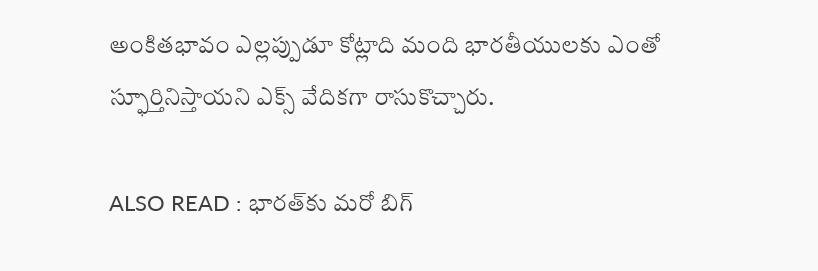అంకితభావం ఎల్లప్పుడూ కోట్లాది మంది భారతీయులకు ఎంతో స్ఫూర్తినిస్తాయని ఎక్స్ వేదికగా రాసుకొచ్చారు.

ALSO READ : భారత్‌కు మరో బిగ్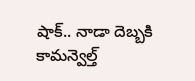షాక్.. నాడా దెబ్బకి కామన్వెల్త్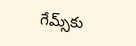గేమ్స్‌కు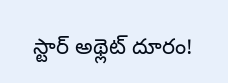స్టార్ అథ్లెట్ దూరం!